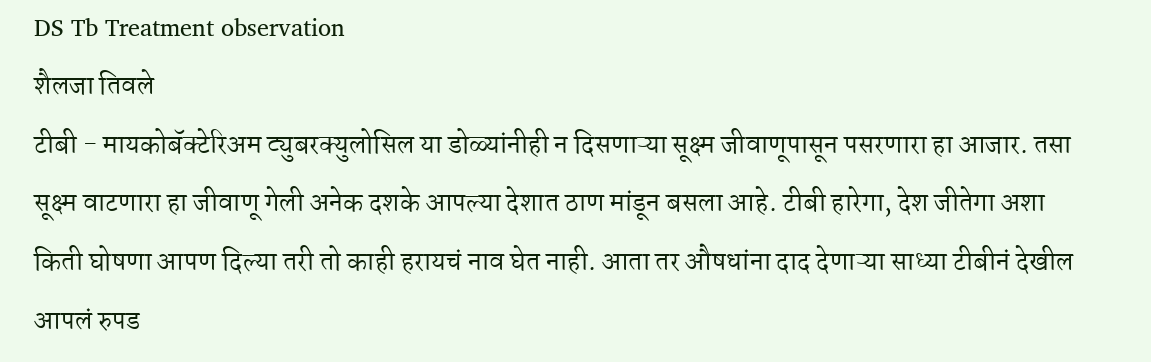DS Tb Treatment observation
शैलजा तिवले
टीबी - मायकोबॅक्टेरिअम ट्युबरक्युलोसिल या डोळ्यांनीही न दिसणाऱ्या सूक्ष्म जीवाणूपासून पसरणारा हा आजार. तसा सूक्ष्म वाटणारा हा जीवाणू गेली अनेक दशके आपल्या देशात ठाण मांडून बसला आहे. टीबी हारेगा, देश जीतेगा अशा किती घोषणा आपण दिल्या तरी तो काही हरायचं नाव घेत नाही. आता तर औषधांना दाद देणाऱ्या साध्या टीबीनं देखील आपलं रुपड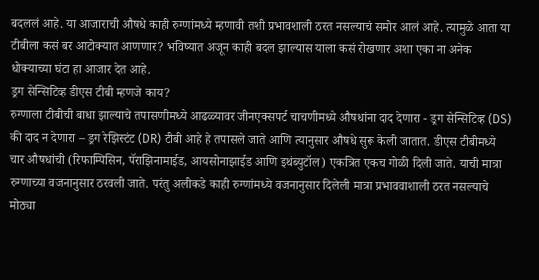बदललं आहे. या आजाराची औषधे काही रुग्णांमध्ये म्हणावी तशी प्रभावशाली ठरत नसल्याचं समोर आलं आहे. त्यामुळे आता या टीबीला कसं बर आटोक्यात आणणार? भविष्यात अजून काही बदल झाल्यास याला कसं रोखणार अशा एका ना अनेक धोक्याच्या घंटा हा आजार देत आहे.
ड्रग सेन्सिटिव्ह डीएस टीबी म्हणजे काय?
रुग्णाला टीबीची बाधा झाल्याचे तपासणीमध्ये आढळ्यावर जीनएक्सपर्ट चाचणीमध्ये औषधांना दाद देणारा - ड्रग सेन्सिटिव्ह (DS) की दाद न देणारा – ड्रग रेझिस्टंट (DR) टीबी आहे हे तपासले जाते आणि त्यानुसार औषधे सुरू केली जातात. डीएस टीबीमध्ये चार औषधांची (रिफाम्पिसिन, पॅराझिनामाईड, आयसोनाझाईड आणि इथंब्युटॉल) एकत्रित एकच गोळी दिली जाते. याची मात्रा रुग्णाच्या वजनानुसार ठरवली जाते. परंतु अलीकडे काही रुग्णांमध्ये वजनानुसार दिलेली मात्रा प्रभाववाशाली ठरत नसल्याचे मोठ्या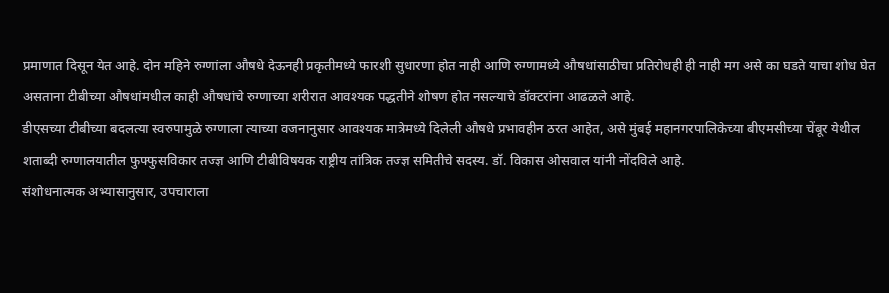प्रमाणात दिसून येत आहे. दोन महिने रुग्णांला औषधे देऊनही प्रकृतीमध्ये फारशी सुधारणा होत नाही आणि रुग्णामध्ये औषधांसाठीचा प्रतिरोधही ही नाही मग असे का घडते याचा शोध घेत असताना टीबीच्या औषधांमधील काही औषधांचे रुग्णाच्या शरीरात आवश्यक पद्धतीने शोषण होत नसल्याचे डॉक्टरांना आढळले आहे.
डीएसच्या टीबीच्या बदलत्या स्वरुपामुळे रुग्णाला त्याच्या वजनानुसार आवश्यक मात्रेमध्ये दिलेली औषधे प्रभावहीन ठरत आहेत, असे मुंबई महानगरपालिकेच्या बीएमसीच्या चेंबूर येथील शताब्दी रुग्णालयातील फुफ्फुसविकार तज्ज्ञ आणि टीबीविषयक राष्ट्रीय तांत्रिक तज्ज्ञ समितीचे सदस्य. डॉ. विकास ओसवाल यांनी नोंदविले आहे.
संशोधनात्मक अभ्यासानुसार, उपचाराला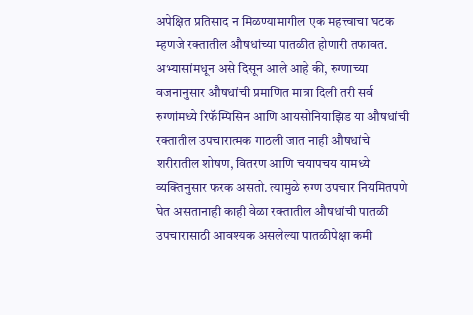अपेक्षित प्रतिसाद न मिळण्यामागील एक महत्त्वाचा घटक म्हणजे रक्तातील औषधांच्या पातळीत होणारी तफावत. अभ्यासांमधून असे दिसून आले आहे की, रुग्णाच्या वजनानुसार औषधांची प्रमाणित मात्रा दिली तरी सर्व रुग्णांमध्ये रिफॅम्पिसिन आणि आयसोनियाझिड या औषधांची रक्तातील उपचारात्मक गाठली जात नाही औषधांचे शरीरातील शोषण, वितरण आणि चयापचय यामध्ये व्यक्तिनुसार फरक असतो. त्यामुळे रुग्ण उपचार नियमितपणे घेत असतानाही काही वेळा रक्तातील औषधांची पातळी उपचारासाठी आवश्यक असलेल्या पातळीपेक्षा कमी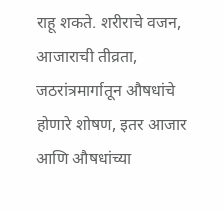राहू शकते. शरीराचे वजन, आजाराची तीव्रता, जठरांत्रमार्गातून औषधांचे होणारे शोषण, इतर आजार आणि औषधांच्या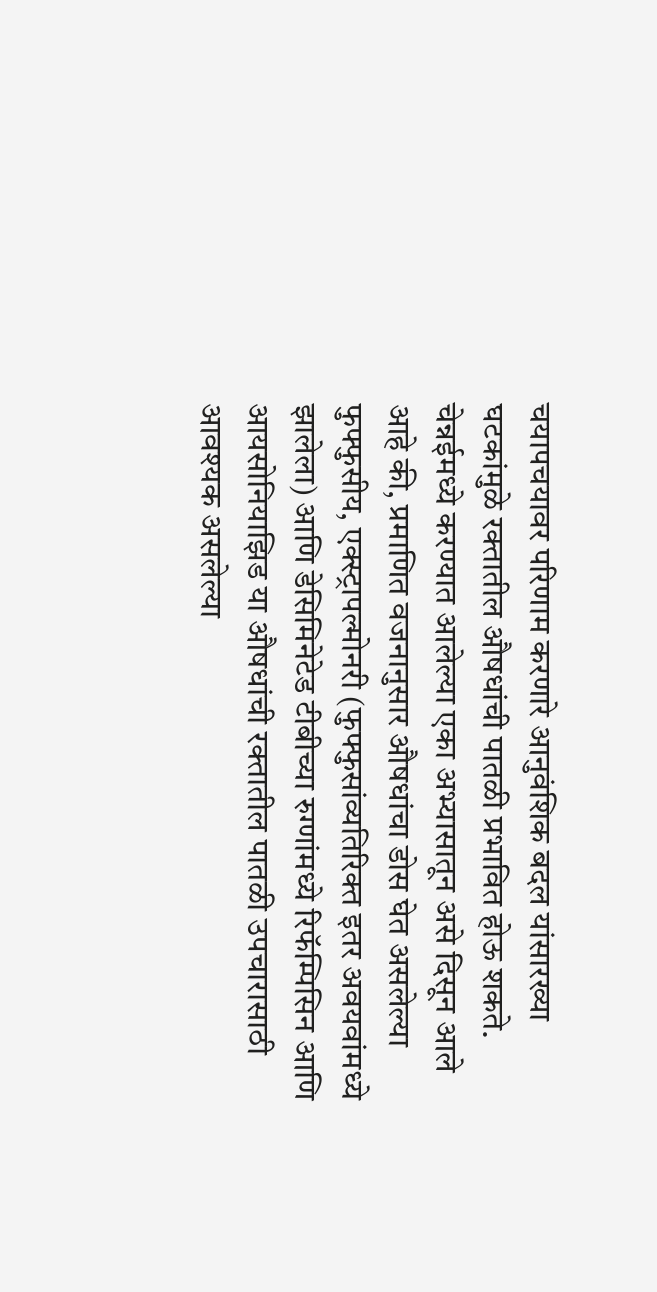चयापचयावर परिणाम करणारे आनुवंशिक बदल यांसारख्या घटकांमुळे रक्तातील औषधांची पातळी प्रभावित होऊ शकते.
चेन्नईमध्ये करण्यात आलेल्या एका अभ्यासातून असे दिसून आले आहे की, प्रमाणित वजनानुसार औषधांचा डोस घेत असलेल्या फुफ्फुसीय, एक्स्ट्रापल्मोनरी (फुफ्फुसांव्यतिरिक्त इतर अवयवांमध्ये झालेला) आणि डेसिमिनेटेड टीबीच्या रुग्णांमध्ये रिफॅम्पिसिन आणि आयसोनियाझिड या औषधांची रक्तातील पातळी उपचारासाठी आवश्यक असलेल्या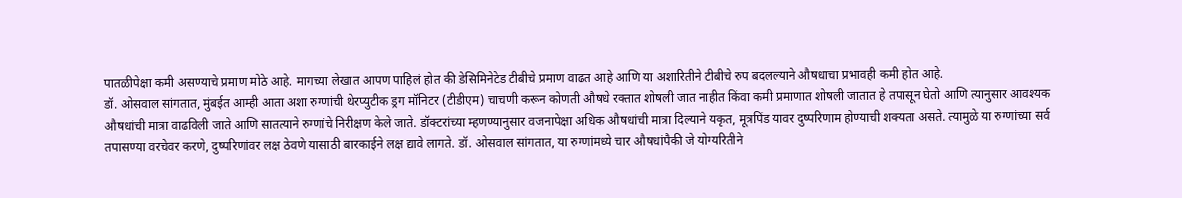पातळीपेक्षा कमी असण्याचे प्रमाण मोठे आहे. मागच्या लेखात आपण पाहिलं होत की डेसिमिनेटेड टीबीचे प्रमाण वाढत आहे आणि या अशारितीने टीबीचे रुप बदलल्याने औषधाचा प्रभावही कमी होत आहे.
डॉ. ओसवाल सांगतात, मुंबईत आम्ही आता अशा रुग्णांची थेरप्युटीक ड्रग मॉनिटर (टीडीएम) चाचणी करून कोणती औषधे रक्तात शोषली जात नाहीत किंवा कमी प्रमाणात शोषली जातात हे तपासून घेतो आणि त्यानुसार आवश्यक औषधांची मात्रा वाढविली जाते आणि सातत्याने रुग्णांचे निरीक्षण केले जाते. डॉक्टरांच्या म्हणण्यानुसार वजनापेक्षा अधिक औषधांची मात्रा दिल्याने यकृत, मूत्रपिंड यावर दुष्परिणाम होण्याची शक्यता असते. त्यामुळे या रुग्णांच्या सर्व तपासण्या वरचेवर करणे, दुष्परिणांवर लक्ष ठेवणे यासाठी बारकाईने लक्ष द्यावे लागते. डॉ. ओसवाल सांगतात, या रुग्णांमध्ये चार औषधांपैकी जे योग्यरितीने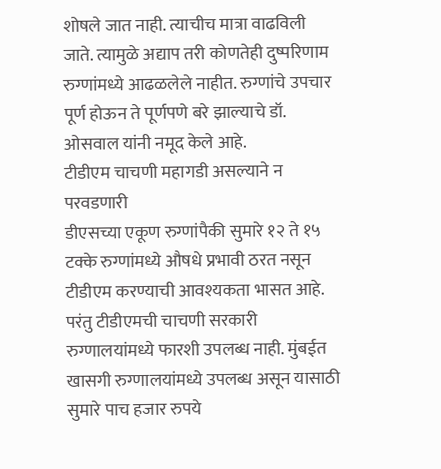शोषले जात नाही. त्याचीच मात्रा वाढविली जाते. त्यामुळे अद्याप तरी कोणतेही दुष्परिणाम रुग्णांमध्ये आढळलेले नाहीत. रुग्णांचे उपचार पूर्ण होऊन ते पूर्णपणे बरे झाल्याचे डॉ. ओसवाल यांनी नमूद केले आहे.
टीडीएम चाचणी महागडी असल्याने न परवडणारी
डीएसच्या एकूण रुग्णांपैकी सुमारे १२ ते १५ टक्के रुग्णांमध्ये औषधे प्रभावी ठरत नसून टीडीएम करण्याची आवश्यकता भासत आहे. परंतु टीडीएमची चाचणी सरकारी रुग्णालयांमध्ये फारशी उपलब्ध नाही. मुंबईत खासगी रुग्णालयांमध्ये उपलब्ध असून यासाठी सुमारे पाच हजार रुपये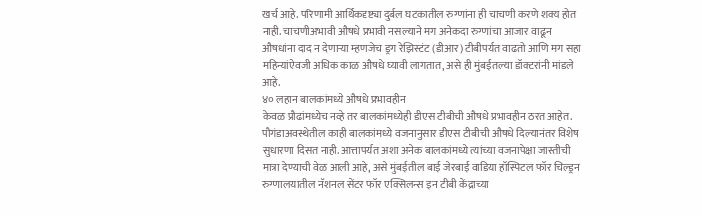खर्च आहे. परिणामी आर्थिकदृष्ट्या दुर्बल घटकातील रुग्णांना ही चाचणी करणे शक्य होत नाही. चाचणीअभावी औषधे प्रभावी नसल्याने मग अनेकदा रुग्णांचा आजार वाढून औषधांना दाद न देणाऱ्या म्हणजेच ड्रग रेझिस्टंट (डीआर) टीबीपर्यत वाढतो आणि मग सहा महिन्यांऐवजी अधिक काळ औषधे घ्यावी लागतात, असे ही मुंबईतल्या डॉक्टरांनी मांडले आहे.
४० लहान बालकांमध्ये औषधे प्रभावहीन
केवळ प्रौढांमध्येच नव्हे तर बालकांमध्येही डीएस टीबीची औषधे प्रभावहीन ठरत आहेत. पौगंडाअवस्थेतील काही बालकांमध्ये वजनानुसार डीएस टीबीची औषधे दिल्यानंतर विशेष सुधारणा दिसत नाही. आत्तापर्यत अशा अनेक बालकांमध्ये त्यांच्या वजनापेक्षा जास्तीची मात्रा देण्याची वेळ आली आहे, असे मुंबईतील बाई जेरबाई वाडिया हॉस्पिटल फॉर चिल्ड्रन रुग्णालयातील नॅशनल सेंटर फॉर एक्सिलन्स इन टीबी केंद्राच्या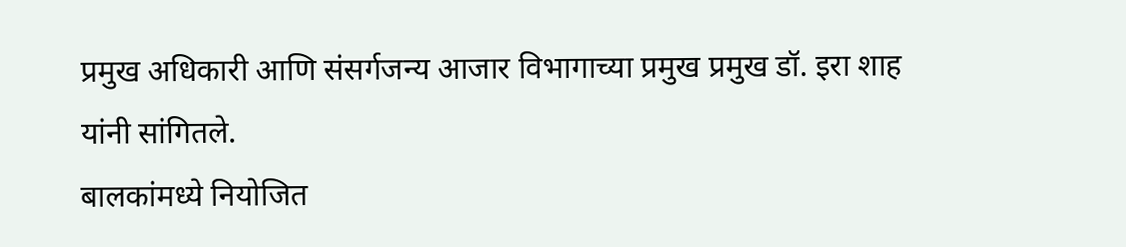प्रमुख अधिकारी आणि संसर्गजन्य आजार विभागाच्या प्रमुख प्रमुख डॉ. इरा शाह यांनी सांगितले.
बालकांमध्ये नियोजित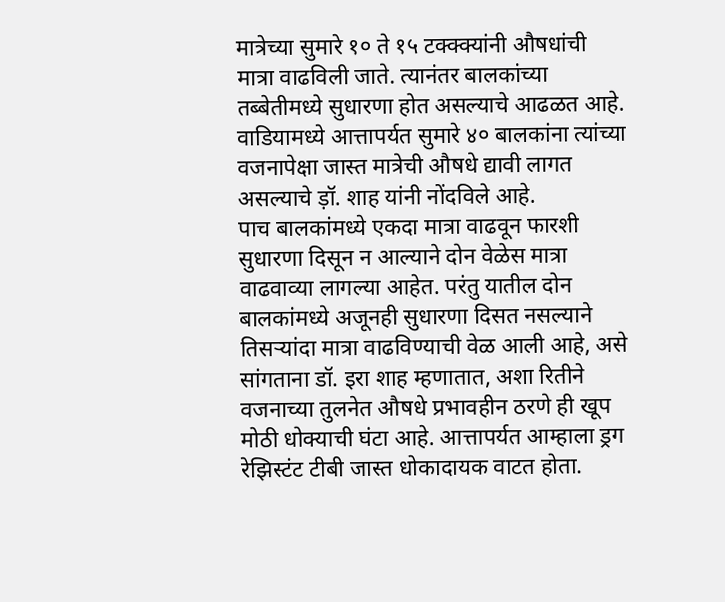मात्रेच्या सुमारे १० ते १५ टक्क्क्यांनी औषधांची मात्रा वाढविली जाते. त्यानंतर बालकांच्या तब्बेतीमध्ये सुधारणा होत असल्याचे आढळत आहे. वाडियामध्ये आत्तापर्यत सुमारे ४० बालकांना त्यांच्या वजनापेक्षा जास्त मात्रेची औषधे द्यावी लागत असल्याचे ड़ॉ. शाह यांनी नोंदविले आहे.
पाच बालकांमध्ये एकदा मात्रा वाढवून फारशी सुधारणा दिसून न आल्याने दोन वेळेस मात्रा वाढवाव्या लागल्या आहेत. परंतु यातील दोन बालकांमध्ये अजूनही सुधारणा दिसत नसल्याने तिसऱ्यांदा मात्रा वाढविण्याची वेळ आली आहे, असे सांगताना डॉ. इरा शाह म्हणातात, अशा रितीने वजनाच्या तुलनेत औषधे प्रभावहीन ठरणे ही खूप मोठी धोक्याची घंटा आहे. आत्तापर्यत आम्हाला ड्रग रेझिस्टंट टीबी जास्त धोकादायक वाटत होता.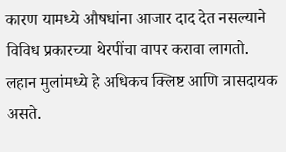कारण यामध्ये औषधांना आजार दाद देत नसल्याने विविध प्रकारच्या थेरपींचा वापर करावा लागतो. लहान मुलांमध्ये हे अधिकच क्लिष्ट आणि त्रासदायक असते.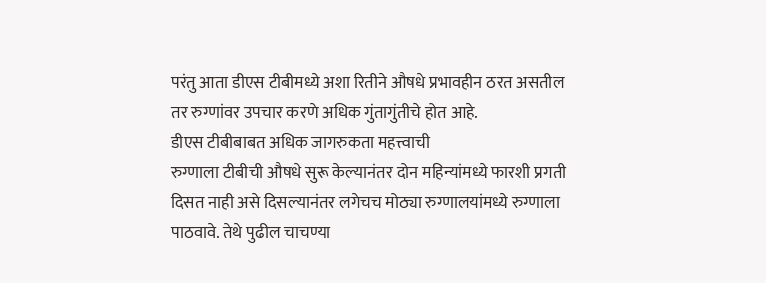परंतु आता डीएस टीबीमध्ये अशा रितीने औषधे प्रभावहीन ठरत असतील तर रुग्णांवर उपचार करणे अधिक गुंतागुंतीचे होत आहे.
डीएस टीबीबाबत अधिक जागरुकता महत्त्वाची
रुग्णाला टीबीची औषधे सुरू केल्यानंतर दोन महिन्यांमध्ये फारशी प्रगती दिसत नाही असे दिसल्यानंतर लगेचच मोठ्या रुग्णालयांमध्ये रुग्णाला पाठवावे. तेथे पुढील चाचण्या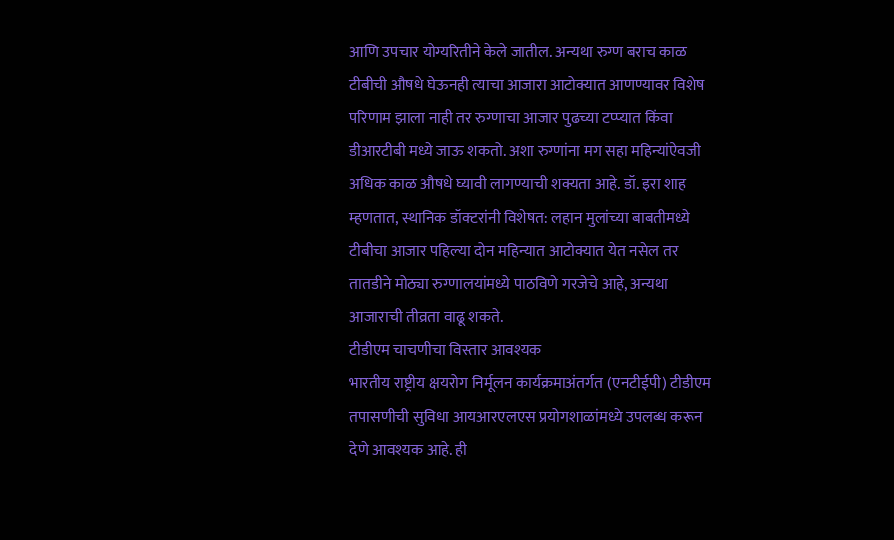आणि उपचार योग्यरितीने केले जातील. अन्यथा रुग्ण बराच काळ टीबीची औषधे घेऊनही त्याचा आजारा आटोक्यात आणण्यावर विशेष परिणाम झाला नाही तर रुग्णाचा आजार पुढच्या टप्प्यात किंवा डीआरटीबी मध्ये जाऊ शकतो. अशा रुग्णांना मग सहा महिन्यांऐवजी अधिक काळ औषधे घ्यावी लागण्याची शक्यता आहे. डॉ. इरा शाह म्हणतात, स्थानिक डॉक्टरांनी विशेषत: लहान मुलांच्या बाबतीमध्ये टीबीचा आजार पहिल्या दोन महिन्यात आटोक्यात येत नसेल तर तातडीने मोठ्या रुग्णालयांमध्ये पाठविणे गरजेचे आहे, अन्यथा आजाराची तीव्रता वाढू शकते.
टीडीएम चाचणीचा विस्तार आवश्यक
भारतीय राष्ट्रीय क्षयरोग निर्मूलन कार्यक्रमाअंतर्गत (एनटीईपी) टीडीएम तपासणीची सुविधा आयआरएलएस प्रयोगशाळांमध्ये उपलब्ध करून देणे आवश्यक आहे. ही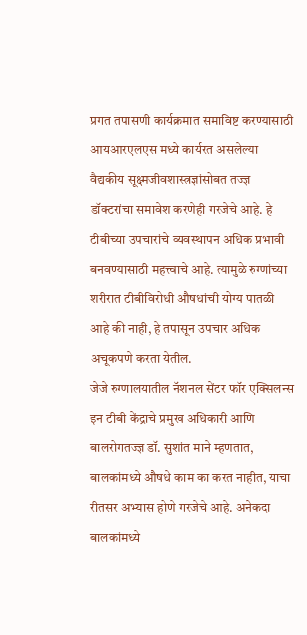प्रगत तपासणी कार्यक्रमात समाविष्ट करण्यासाठी आयआरएलएस मध्ये कार्यरत असलेल्या वैद्यकीय सूक्ष्मजीवशास्त्रज्ञांसोबत तज्ज्ञ डॉक्टरांचा समावेश करणेही गरजेचे आहे. हे टीबीच्या उपचारांचे व्यवस्थापन अधिक प्रभावी बनवण्यासाठी महत्त्वाचे आहे. त्यामुळे रुग्णांच्या शरीरात टीबीविरोधी औषधांची योग्य पातळी आहे की नाही, हे तपासून उपचार अधिक अचूकपणे करता येतील.
जेजे रुग्णालयातील नॅशनल सेंटर फॉर एक्सिलन्स इन टीबी केंद्राचे प्रमुख अधिकारी आणि बालरोगतज्ज्ञ डॉ. सुशांत माने म्हणतात, बालकांमध्ये औषधे काम का करत नाहीत, याचा रीतसर अभ्यास होणे गरजेचे आहे. अनेकदा बालकांमध्ये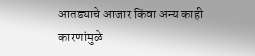आतड्याचे आजार किंवा अन्य काही कारणांमुळे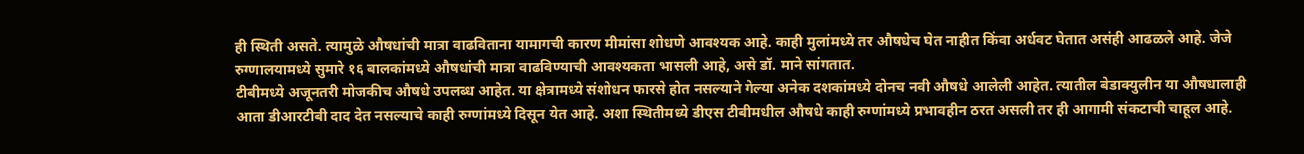ही स्थिती असते. त्यामुळे औषधांची मात्रा वाढविताना यामागची कारण मीमांसा शोधणे आवश्यक आहे. काही मुलांमध्ये तर औषधेच घेत नाहीत किंवा अर्धवट घेतात असंही आढळले आहे. जेजे रुग्णालयामध्ये सुमारे १६ बालकांमध्ये औषधांची मात्रा वाढविण्याची आवश्यकता भासली आहे, असे डॉ. माने सांगतात.
टीबीमध्ये अजूनतरी मोजकीच औषधे उपलब्ध आहेत. या क्षेत्रामध्ये संशोधन फारसे होत नसल्याने गेल्या अनेक दशकांमध्ये दोनच नवी औषधे आलेली आहेत. त्यातील बेडाक्युलीन या औषधालाही आता डीआरटीबी दाद देत नसल्याचे काही रुग्णांमध्ये दिसून येत आहे. अशा स्थितीमध्ये डीएस टीबीमधील औषधे काही रुग्णांमध्ये प्रभावहीन ठरत असली तर ही आगामी संकटाची चाहूल आहे.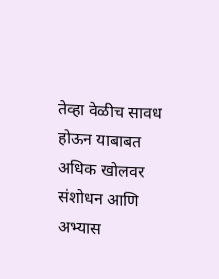तेव्हा वेळीच सावध होऊन याबाबत अधिक खोलवर संशोधन आणि अभ्यास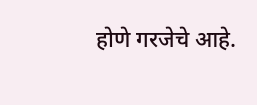होणे गरजेचे आहे.